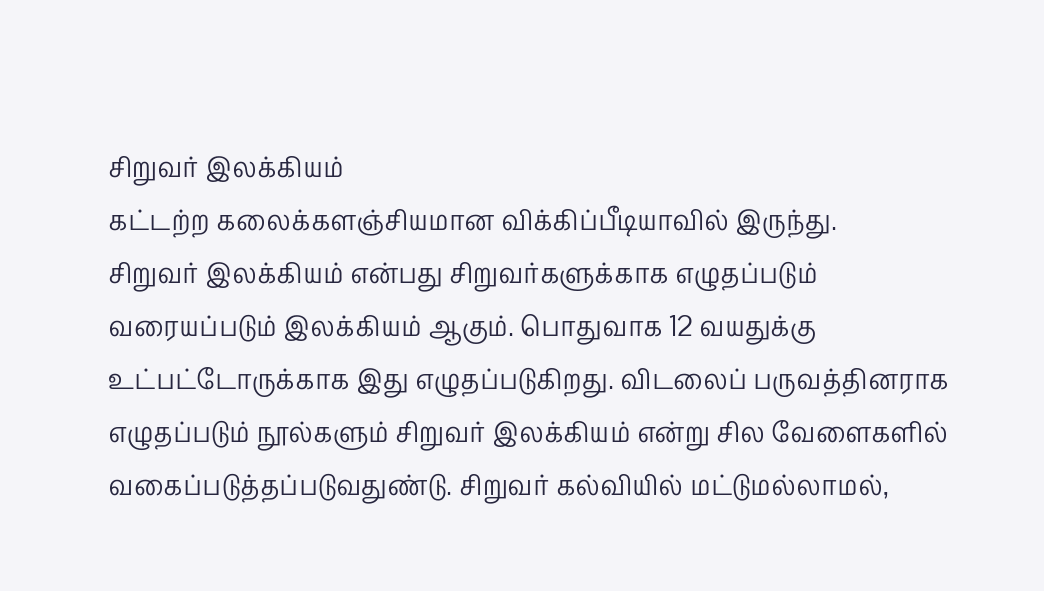சிறுவர் இலக்கியம்
கட்டற்ற கலைக்களஞ்சியமான விக்கிப்பீடியாவில் இருந்து.
சிறுவர் இலக்கியம் என்பது சிறுவர்களுக்காக எழுதப்படும் வரையப்படும் இலக்கியம் ஆகும். பொதுவாக 12 வயதுக்கு உட்பட்டோருக்காக இது எழுதப்படுகிறது. விடலைப் பருவத்தினராக எழுதப்படும் நூல்களும் சிறுவர் இலக்கியம் என்று சில வேளைகளில் வகைப்படுத்தப்படுவதுண்டு. சிறுவர் கல்வியில் மட்டுமல்லாமல்,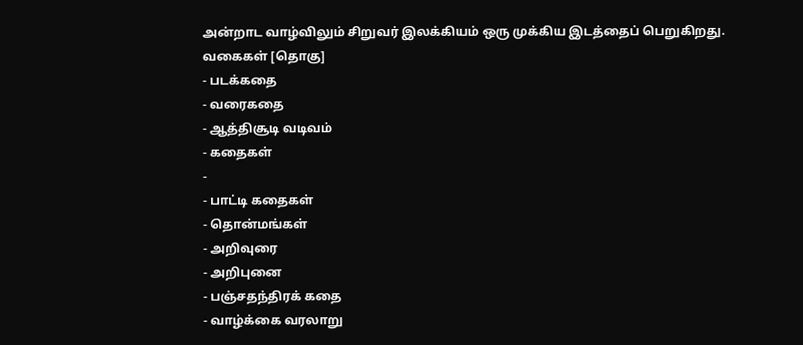அன்றாட வாழ்விலும் சிறுவர் இலக்கியம் ஒரு முக்கிய இடத்தைப் பெறுகிறது.
வகைகள் [தொகு]
- படக்கதை
- வரைகதை
- ஆத்திசூடி வடிவம்
- கதைகள்
-
- பாட்டி கதைகள்
- தொன்மங்கள்
- அறிவுரை
- அறிபுனை
- பஞ்சதந்திரக் கதை
- வாழ்க்கை வரலாறு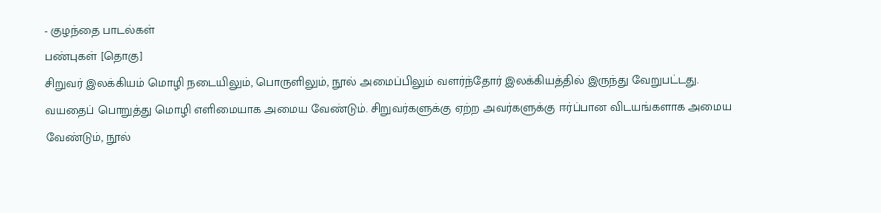- குழந்தை பாடல்கள்
பண்புகள் [தொகு]
சிறுவர் இலக்கியம் மொழி நடையிலும், பொருளிலும், நூல் அமைப்பிலும் வளர்ந்தோர் இலக்கியத்தில் இருந்து வேறுபட்டது. வயதைப் பொறுத்து மொழி எளிமையாக அமைய வேண்டும். சிறுவர்களுக்கு ஏற்ற அவர்களுக்கு ஈர்ப்பான விடயங்களாக அமைய வேண்டும், நூல்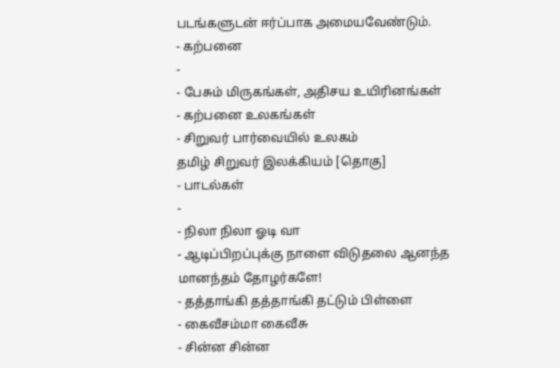படங்களுடன் ஈர்ப்பாக அமையவேண்டும்.
- கற்பனை
-
- பேசும் மிருகங்கள், அதிசய உயிரினங்கள்
- கற்பனை உலகங்கள்
- சிறுவர் பார்வையில் உலகம்
தமிழ் சிறுவர் இலக்கியம் [தொகு]
- பாடல்கள்
-
- நிலா நிலா ஓடி வா
- ஆடிப்பிறப்புக்கு நாளை விடுதலை ஆனந்த மானந்தம் தோழர்களே!
- தத்தாங்கி தத்தாங்கி தட்டும் பிள்ளை
- கைவீசம்மா கைவீசு
- சின்ன சின்ன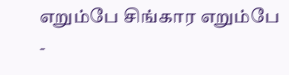எறும்பே சிங்கார எறும்பே
-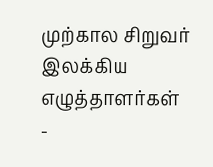முற்கால சிறுவர் இலக்கிய எழுத்தாளர்கள்
-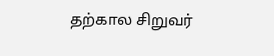தற்கால சிறுவர்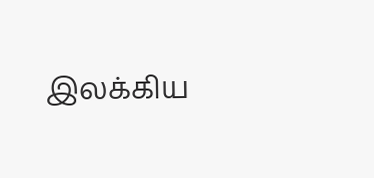இலக்கிய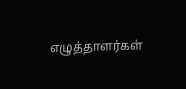எழுத்தாளர்கள்